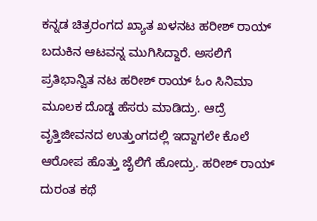ಕನ್ನಡ ಚಿತ್ರರಂಗದ ಖ್ಯಾತ ಖಳನಟ ಹರೀಶ್ ರಾಯ್ ಬದುಕಿನ ಆಟವನ್ನ ಮುಗಿಸಿದ್ದಾರೆ. ಅಸಲಿಗೆ ಪ್ರತಿಭಾನ್ವಿತ ನಟ ಹರೀಶ್ ರಾಯ್ ಓಂ ಸಿನಿಮಾ ಮೂಲಕ ದೊಡ್ಡ ಹೆಸರು ಮಾಡಿದ್ರು. ಆದ್ರೆ ವೃತ್ತಿಜೀವನದ ಉತ್ತುಂಗದಲ್ಲಿ ಇದ್ದಾಗಲೇ ಕೊಲೆ ಆರೋಪ ಹೊತ್ತು ಜೈಲಿಗೆ ಹೋದ್ರು. ಹರೀಶ್ ರಾಯ್ ದುರಂತ ಕಥೆ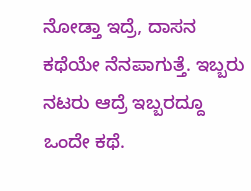ನೋಡ್ತಾ ಇದ್ರೆ, ದಾಸನ ಕಥೆಯೇ ನೆನಪಾಗುತ್ತೆ. ಇಬ್ಬರು ನಟರು ಆದ್ರೆ ಇಬ್ಬರದ್ದೂ ಒಂದೇ ಕಥೆ.